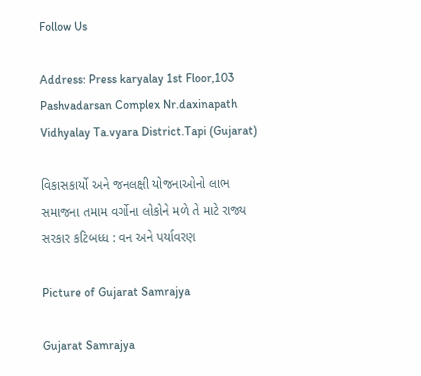Follow Us

Address: Press karyalay 1st Floor,103 Pashvadarsan Complex Nr.daxinapath Vidhyalay Ta.vyara District.Tapi (Gujarat)

વિકાસકાર્યો અને જનલક્ષી યોજનાઓનો લાભ સમાજના તમામ વર્ગોના લોકોને મળે તે માટે રાજ્ય સરકાર કટિબધ્ધ : વન અને પર્યાવરણ

Picture of Gujarat Samrajya

Gujarat Samrajya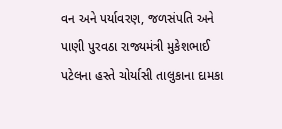વન અને પર્યાવરણ, જળસંપતિ અને પાણી પુરવઠા રાજ્યમંત્રી મુકેશભાઈ પટેલના હસ્તે ચોર્યાસી તાલુકાના દામકા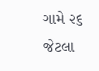ગામે ૨૬ જેટલા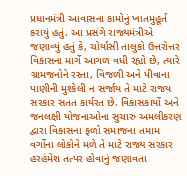પ્રધાનમંત્રી આવાસના કામોનું ખાતમુહૂર્ત કરાયું હતું. આ પ્રસંગે રાજ્યમંત્રીએ જણાવ્યું હતું કે, ચોર્યાસી તાલુકો ઉત્તરોત્તર વિકાસના માર્ગે આગળ વધી રહ્યો છે, ત્યારે ગ્રામજનોને રસ્તા, વિજળી અને પીવાના પાણીની મુશ્કેલી ન સર્જાય તે માટે રાજય સરકાર સતત કાર્યરત છે. વિકાસકાર્યો અને જનલક્ષી યોજનાઓના સુચારુ અમલીકરણ દ્વારા વિકાસના ફળો સમાજના તમામ વર્ગોના લોકોને મળે તે માટે રાજ્ય સરકાર હરહંમેશ તત્પર હોવાનું જણાવતા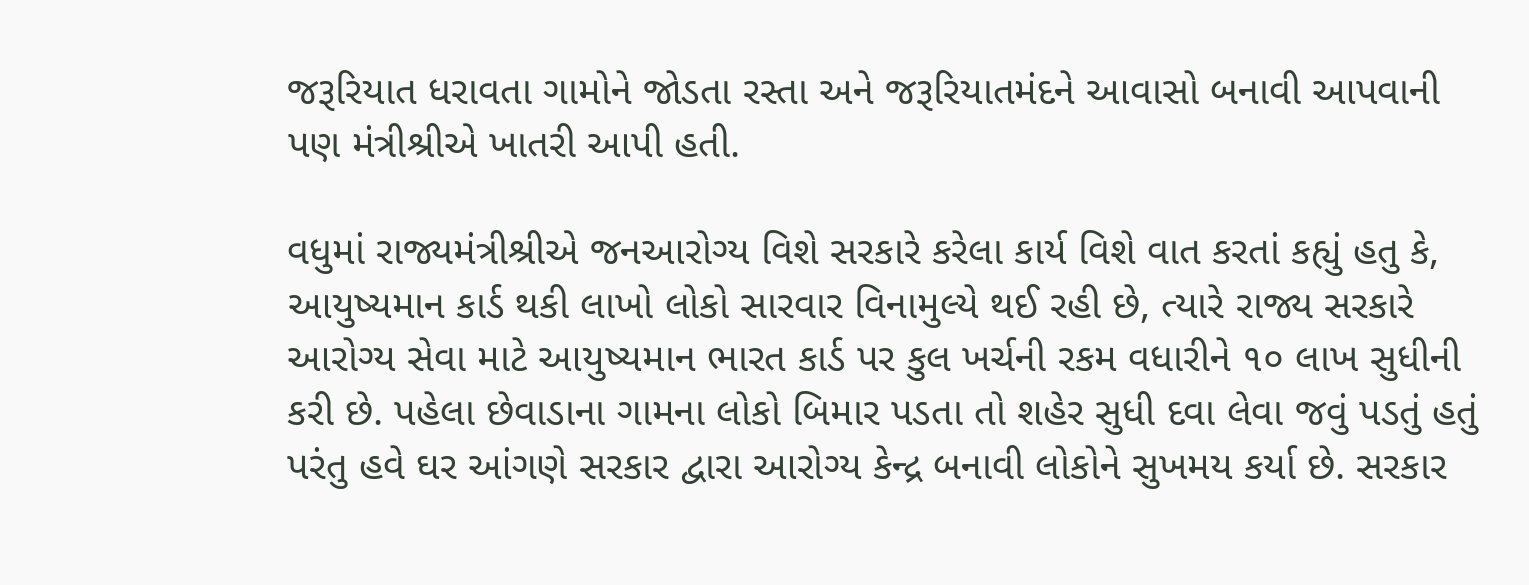જરૂરિયાત ધરાવતા ગામોને જોડતા રસ્તા અને જરૂરિયાતમંદને આવાસો બનાવી આપવાની પણ મંત્રીશ્રીએ ખાતરી આપી હતી.

વધુમાં રાજ્યમંત્રીશ્રીએ જનઆરોગ્ય વિશે સરકારે કરેલા કાર્ય વિશે વાત કરતાં કહ્યું હતુ કે, આયુષ્યમાન કાર્ડ થકી લાખો લોકો સારવાર વિનામુલ્યે થઈ રહી છે, ત્યારે રાજ્ય સરકારે આરોગ્ય સેવા માટે આયુષ્યમાન ભારત કાર્ડ પર કુલ ખર્ચની રકમ વધારીને ૧૦ લાખ સુધીની કરી છે. પહેલા છેવાડાના ગામના લોકો બિમાર પડતા તો શહેર સુધી દવા લેવા જવું પડતું હતું પરંતુ હવે ઘર આંગણે સરકાર દ્વારા આરોગ્ય કેન્દ્ર બનાવી લોકોને સુખમય કર્યા છે. સરકાર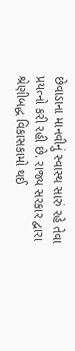છેવાડાના માનવીનું સ્વાસ્થ સારું રહે તેવા પ્રયત્નો કરી રહી છે. રાજ્ય સરકાર દ્વારા શ્રેણીબદ્ધ વિકાસકામો થઈ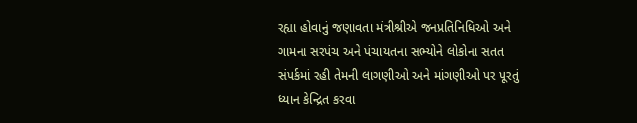રહ્યા હોવાનું જણાવતા મંત્રીશ્રીએ જનપ્રતિનિધિઓ અને ગામના સરપંચ અને પંચાયતના સભ્યોને લોકોના સતત સંપર્કમાં રહી તેમની લાગણીઓ અને માંગણીઓ પર પૂરતું ધ્યાન કેન્દ્રિત કરવા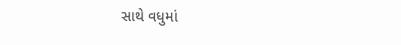સાથે વધુમાં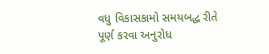વધુ વિકાસકામો સમયબદ્ધ રીતે પૂર્ણ કરવા અનુરોધ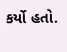કર્યો હતો.